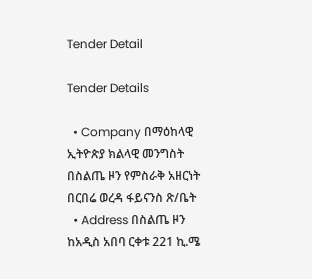Tender Detail

Tender Details

  • Company በማዕከላዊ ኢትዮጵያ ክልላዊ መንግስት በስልጤ ዞን የምስራቅ አዘርነት በርበሬ ወረዳ ፋይናንስ ጽ/ቤት
  • Address በስልጤ ዞን ከአዲስ አበባ ርቀቱ 221 ኪ.ሜ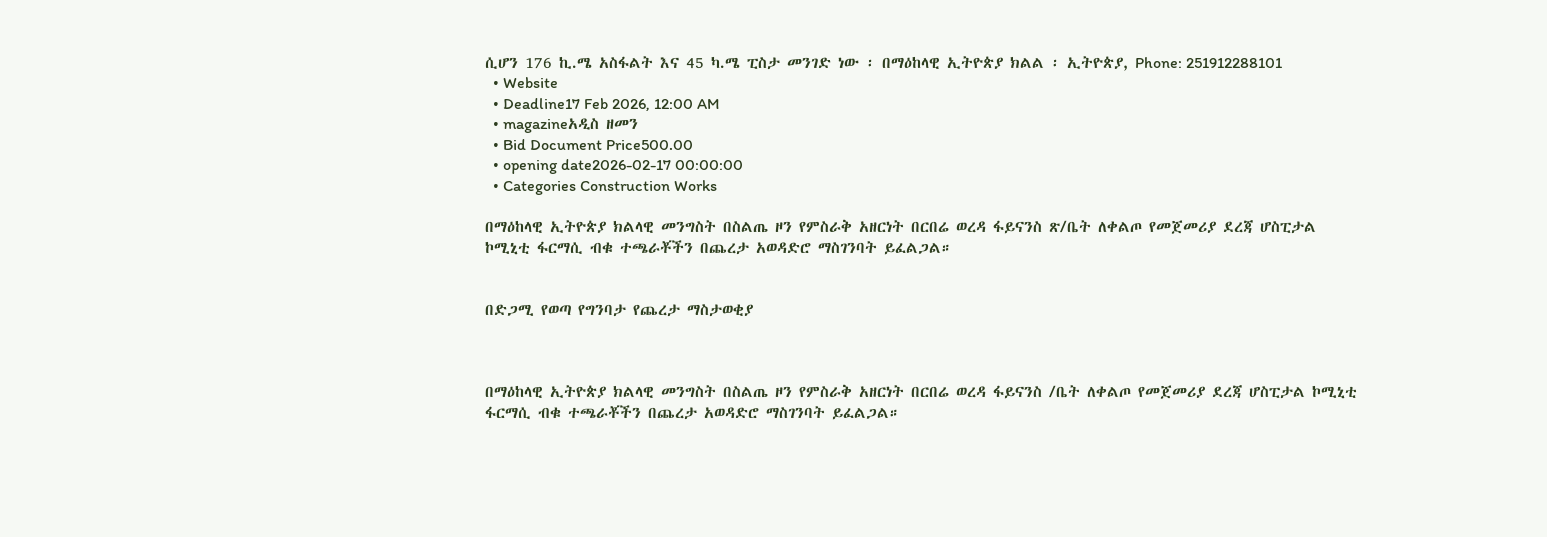ሲሆን 176 ኪ.ሜ አስፋልት እና 45 ካ.ሜ ፒስታ መንገድ ነው ፡ በማዕከላዊ ኢትዮጵያ ክልል ፡ ኢትዮጵያ, Phone: 251912288101
  • Website
  • Deadline17 Feb 2026, 12:00 AM
  • magazineአዲስ ዘመን
  • Bid Document Price500.00
  • opening date2026-02-17 00:00:00
  • Categories Construction Works

በማዕከላዊ ኢትዮጵያ ክልላዊ መንግስት በስልጤ ዞን የምስራቅ አዘርነት በርበሬ ወረዳ ፋይናንስ ጽ/ቤት ለቀልጦ የመጀመሪያ ደረጃ ሆስፒታል ኮሚኒቲ ፋርማሲ ብቁ ተጫራቾችን በጨረታ አወዳድሮ ማስገንባት ይፈልጋል።


በድጋሚ የወጣ የግንባታ የጨረታ ማስታወቂያ



በማዕከላዊ ኢትዮጵያ ክልላዊ መንግስት በስልጤ ዞን የምስራቅ አዘርነት በርበሬ ወረዳ ፋይናንስ /ቤት ለቀልጦ የመጀመሪያ ደረጃ ሆስፒታል ኮሚኒቲ ፋርማሲ ብቁ ተጫራቾችን በጨረታ አወዳድሮ ማስገንባት ይፈልጋል።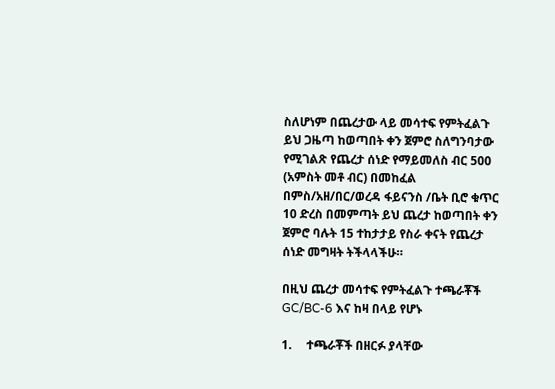ስለሆነም በጨረታው ላይ መሳተፍ የምትፈልጉ ይህ ጋዜጣ ከወጣበት ቀን ጀምሮ ስለግንባታው የሚገልጽ የጨረታ ሰነድ የማይመለስ ብር 500 (አምስት መቶ ብር) በመከፈል በምስ/አዘ/በር/ወረዳ ፋይናንስ /ቤት ቢሮ ቁጥር 10 ድረስ በመምጣት ይህ ጨረታ ከወጣበት ቀን ጀምሮ ባሉት 15 ተከታታይ የስራ ቀናት የጨረታ ሰነድ መግዛት ትችላላችሁ።

በዚህ ጨረታ መሳተፍ የምትፈልጉ ተጫራቾች GC/BC-6 እና ከዛ በላይ የሆኑ

1.     ተጫራቾች በዘርፉ ያላቸው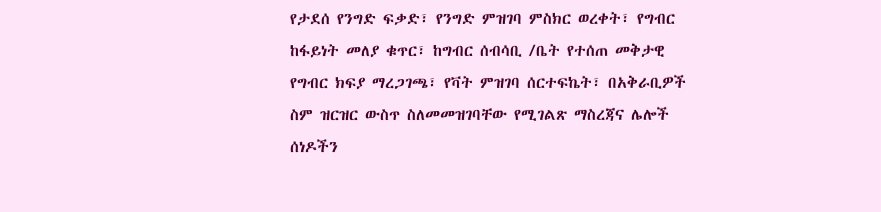የታደሰ የንግድ ፍቃድ፣ የንግድ ምዝገባ ምስክር ወረቀት፣ የግብር ከፋይነት መለያ ቁጥር፣ ከግብር ሰብሳቢ /ቤት የተሰጠ መቅታዊ የግብር ክፍያ ማረጋገጫ፣ የቫት ምዝገባ ሰርተፍኬት፣ በአቅራቢዎች ስም ዝርዝር ውስጥ ስለመመዝገባቸው የሚገልጽ ማስረጃና ሌሎች ሰነዶችን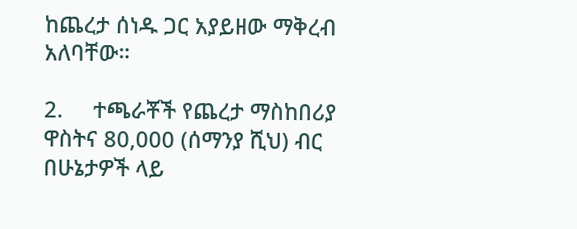ከጨረታ ሰነዱ ጋር አያይዘው ማቅረብ አለባቸው።

2.     ተጫራቾች የጨረታ ማስከበሪያ ዋስትና 80,000 (ሰማንያ ሺህ) ብር በሁኔታዎች ላይ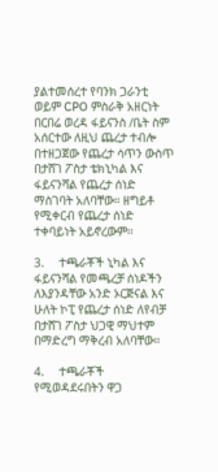ያልተመሰረተ የባንክ ጋራንቲ ወይም CPO ምስራቅ አዘርነት በርበሬ ወረዳ ፋይናንስ /ቤት ስም አሰርተው ለዚህ ጨረታ ተብሎ በተዘጋጀው የጨረታ ሳጥን ውስጥ በታሸገ ፖስታ ቴክኒካል እና ፋይናንሻል የጨረታ ሰነድ ማስገባት አለባቸው። ዘግይቶ የሚቀርብ የጨረታ ሰነድ ተቀባይነት አይኖረውም፡፡

3.     ተጫራቾች ኒካል እና ፋይናንሻል የመጫረቻ ሰነዶችን ለእያንዳቸው አንድ ኦርጅናል እና ሁለት ኮፒ የጨረታ ሰነድ ለየብቻ በታሸገ ፖስታ ህጋዊ ማህተም በማድረግ ማቅረብ አለባቸው።

4.     ተጫራቾች የሚወዳደሩበትን ዋጋ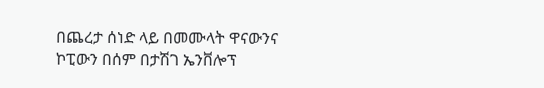በጨረታ ሰነድ ላይ በመሙላት ዋናውንና ኮፒውን በሰም በታሽገ ኤንቨሎፕ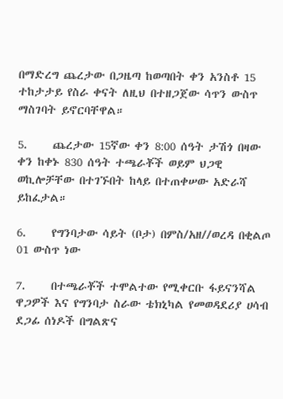በማድረግ ጨረታው በጋዜጣ ከወጣበት ቀን አንስቶ 15 ተከታታይ የስራ ቀናት ለዚህ በተዘጋጀው ሳጥን ውስጥ ማስገባት ይኖርባቸዋል።

5.     ጨረታው 15ኛው ቀን 8:00 ሰዓት ታሽጎ በዛው ቀን ከቀኑ 830 ሰዓት ተጫራቾች ወይም ህጋዊ ወኪሎቻቸው በተገኙበት ከላይ በተጠቀሠው አድራሻ ይከፈታል።

6.     የግንባታው ሳይት (ቦታ) በምስ/አዘ//ወረዳ በቂልጦ 01 ውስጥ ነው

7.     በተጫራቾች ተሞልተው የሚቀርቡ ፋይናንሻል ዋጋዎች እና የግንባታ ስራው ቴክኒካል የመወዳደሪያ ሀሳብ ደጋፊ ሰነዶች በግልጽና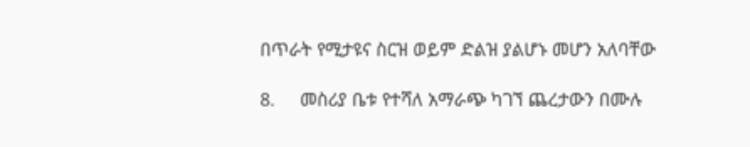በጥራት የሚታዩና ስርዝ ወይም ድልዝ ያልሆኑ መሆን አለባቸው

8.     መስሪያ ቤቱ የተሻለ አማራጭ ካገኘ ጨረታውን በሙሉ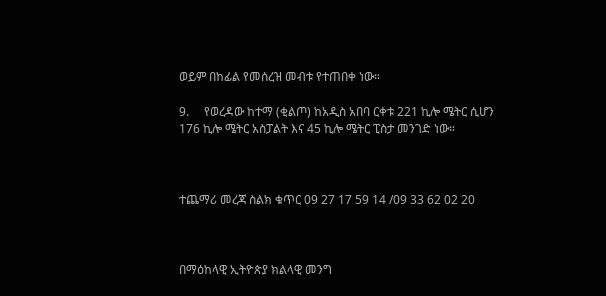ወይም በከፊል የመሰረዝ መብቱ የተጠበቀ ነው።

9.     የወረዳው ከተማ (ቂልጦ) ከአዲስ አበባ ርቀቱ 221 ኪሎ ሜትር ሲሆን 176 ኪሎ ሜትር አስፓልት እና 45 ኪሎ ሜትር ፒስታ መንገድ ነው።



ተጨማሪ መረጃ ስልክ ቁጥር 09 27 17 59 14 /09 33 62 02 20



በማዕከላዊ ኢትዮጵያ ክልላዊ መንግ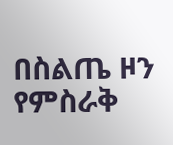በስልጤ ዞን የምስራቅ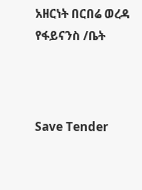አዘርነት በርበሬ ወረዳ የፋይናንስ /ቤት



Save Tender